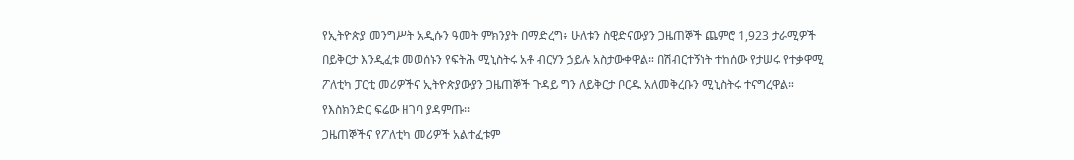የኢትዮጵያ መንግሥት አዲሱን ዓመት ምክንያት በማድረግ፥ ሁለቱን ስዊድናውያን ጋዜጠኞች ጨምሮ 1,923 ታራሚዎች በይቅርታ እንዲፈቱ መወሰኑን የፍትሕ ሚኒስትሩ አቶ ብርሃን ኃይሉ አስታውቀዋል። በሽብርተኝነት ተከሰው የታሠሩ የተቃዋሚ ፖለቲካ ፓርቲ መሪዎችና ኢትዮጵያውያን ጋዜጠኞች ጉዳይ ግን ለይቅርታ ቦርዱ አለመቅረቡን ሚኒስትሩ ተናግረዋል። የእስክንድር ፍሬው ዘገባ ያዳምጡ፡፡
ጋዜጠኞችና የፖለቲካ መሪዎች አልተፈቱም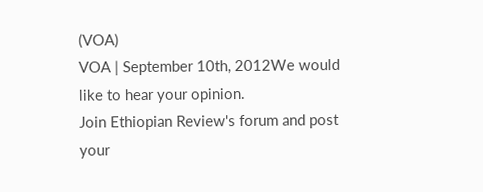(VOA)
VOA | September 10th, 2012We would like to hear your opinion.
Join Ethiopian Review's forum and post
your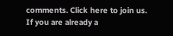comments. Click here to join us.
If you are already a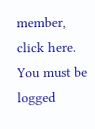member, click here.
You must be logged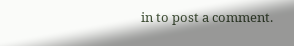in to post a comment.